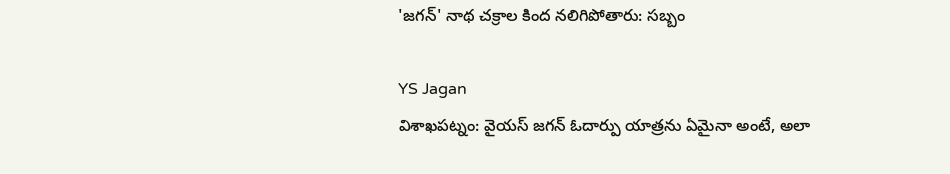'జగన్' నాథ చక్రాల కింద నలిగిపోతారు: సబ్బం

YS Jagan
విశాఖపట్నం: వైయస్ జగన్ ఓదార్పు యాత్రను ఏమైనా అంటే, అలా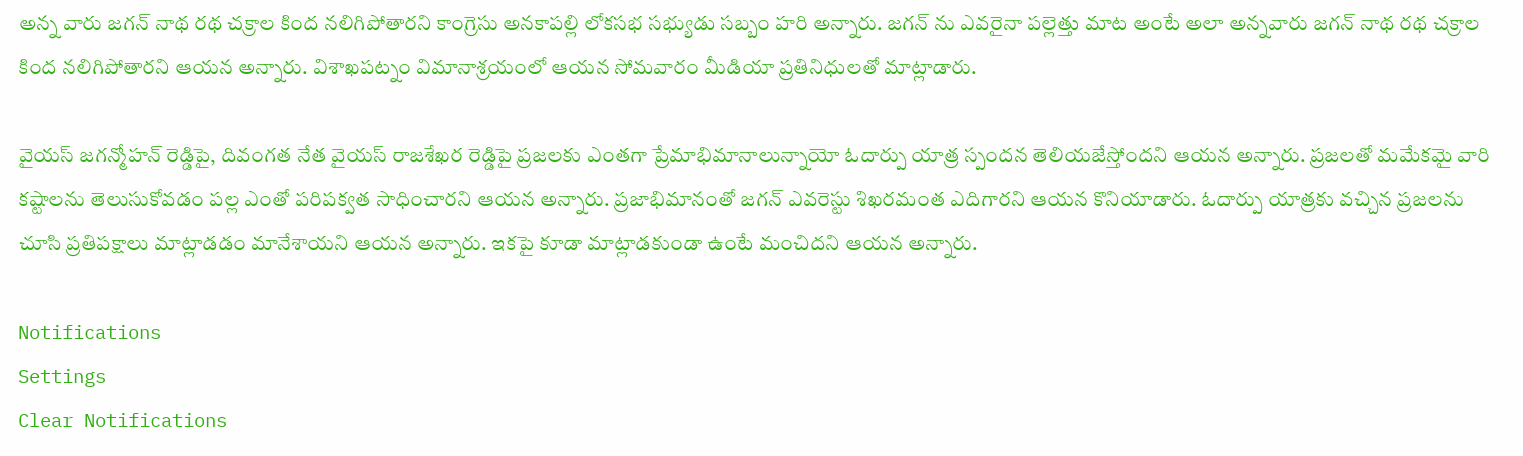అన్న వారు జగన్ నాథ రథ చక్రాల కింద నలిగిపోతారని కాంగ్రెసు అనకాపల్లి లోకసభ సభ్యుడు సబ్బం హరి అన్నారు. జగన్ ను ఎవరైనా పల్లెత్తు మాట అంటే అలా అన్నవారు జగన్ నాథ రథ చక్రాల కింద నలిగిపోతారని ఆయన అన్నారు. విశాఖపట్నం విమానాశ్రయంలో ఆయన సోమవారం మీడియా ప్రతినిధులతో మాట్లాడారు.

వైయస్ జగన్మోహన్ రెడ్డిపై, దివంగత నేత వైయస్ రాజశేఖర రెడ్డిపై ప్రజలకు ఎంతగా ప్రేమాభిమానాలున్నాయో ఓదార్పు యాత్ర స్పందన తెలియజేస్తోందని ఆయన అన్నారు. ప్రజలతో మమేకమై వారి కష్టాలను తెలుసుకోవడం పల్ల ఎంతో పరిపక్వత సాధించారని ఆయన అన్నారు. ప్రజాభిమానంతో జగన్ ఎవరెస్టు శిఖరమంత ఎదిగారని ఆయన కొనియాడారు. ఓదార్పు యాత్రకు వచ్చిన ప్రజలను చూసి ప్రతిపక్షాలు మాట్లాడడం మానేశాయని ఆయన అన్నారు. ఇకపై కూడా మాట్లాడకుండా ఉంటే మంచిదని ఆయన అన్నారు.

Notifications
Settings
Clear Notifications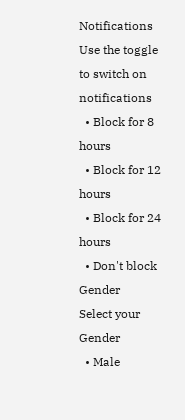Notifications
Use the toggle to switch on notifications
  • Block for 8 hours
  • Block for 12 hours
  • Block for 24 hours
  • Don't block
Gender
Select your Gender
  • Male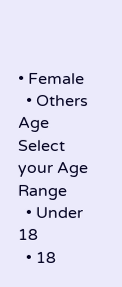• Female
  • Others
Age
Select your Age Range
  • Under 18
  • 18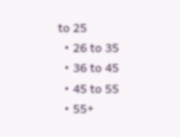to 25
  • 26 to 35
  • 36 to 45
  • 45 to 55
  • 55+